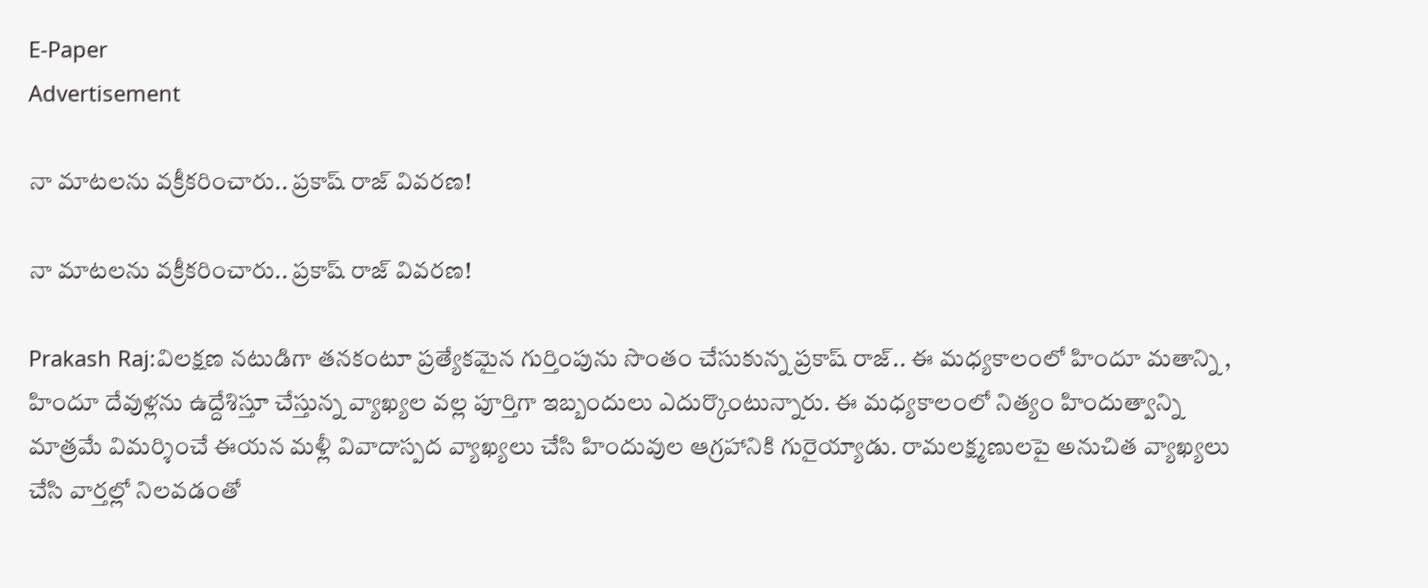E-Paper
Advertisement

నా మాటలను వక్రీకరించారు.. ప్రకాష్ రాజ్ వివరణ!

నా మాటలను వక్రీకరించారు.. ప్రకాష్ రాజ్ వివరణ!

Prakash Raj:విలక్షణ నటుడిగా తనకంటూ ప్రత్యేకమైన గుర్తింపును సొంతం చేసుకున్న ప్రకాష్ రాజ్.. ఈ మధ్యకాలంలో హిందూ మతాన్ని , హిందూ దేవుళ్లను ఉద్దేశిస్తూ చేస్తున్న వ్యాఖ్యల వల్ల పూర్తిగా ఇబ్బందులు ఎదుర్కొంటున్నారు. ఈ మధ్యకాలంలో నిత్యం హిందుత్వాన్ని మాత్రమే విమర్శించే ఈయన మళ్లీ వివాదాస్పద వ్యాఖ్యలు చేసి హిందువుల ఆగ్రహానికి గురైయ్యాడు. రామలక్ష్మణులపై అనుచిత వ్యాఖ్యలు చేసి వార్తల్లో నిలవడంతో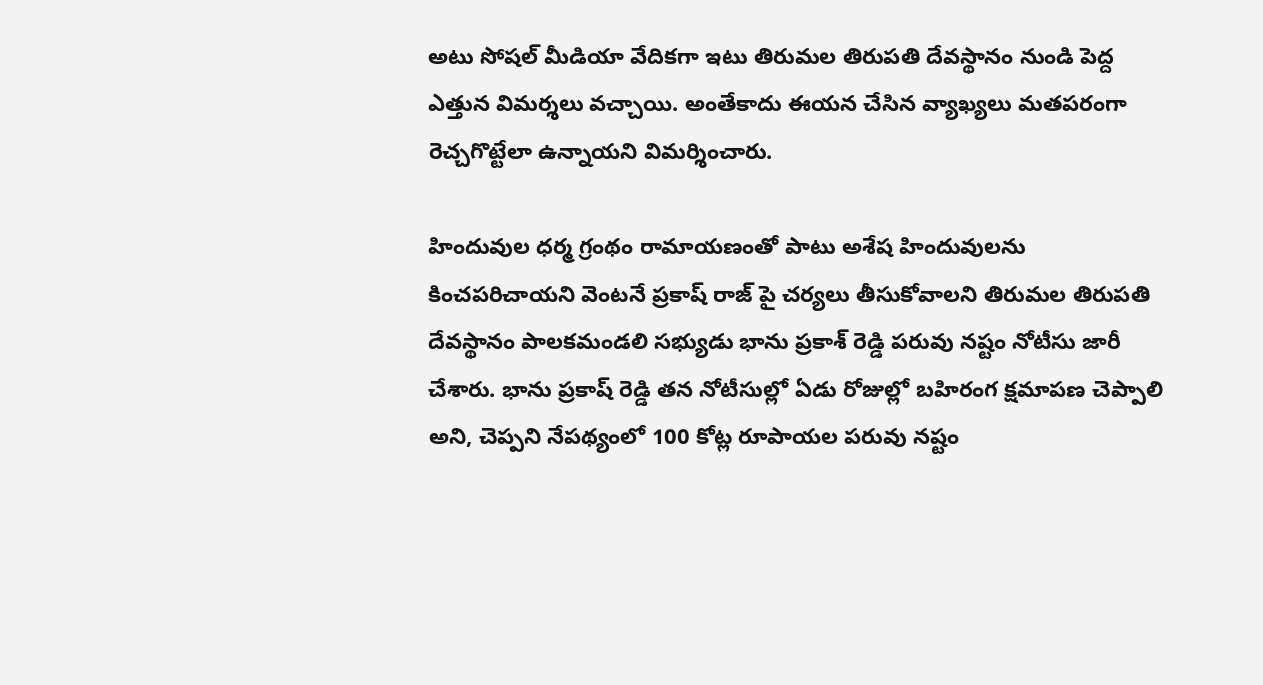అటు సోషల్ మీడియా వేదికగా ఇటు తిరుమల తిరుపతి దేవస్థానం నుండి పెద్ద ఎత్తున విమర్శలు వచ్చాయి. అంతేకాదు ఈయన చేసిన వ్యాఖ్యలు మతపరంగా రెచ్చగొట్టేలా ఉన్నాయని విమర్శించారు.

హిందువుల ధర్మ గ్రంథం రామాయణంతో పాటు అశేష హిందువులను కించపరిచాయని వెంటనే ప్రకాష్ రాజ్ పై చర్యలు తీసుకోవాలని తిరుమల తిరుపతి దేవస్థానం పాలకమండలి సభ్యుడు భాను ప్రకాశ్ రెడ్డి పరువు నష్టం నోటీసు జారీ చేశారు. భాను ప్రకాష్ రెడ్డి తన నోటీసుల్లో ఏడు రోజుల్లో బహిరంగ క్షమాపణ చెప్పాలి అని, చెప్పని నేపథ్యంలో 100 కోట్ల రూపాయల పరువు నష్టం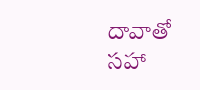దావాతో సహా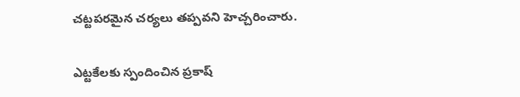చట్టపరమైన చర్యలు తప్పవని హెచ్చరించారు.

ఎట్టకేలకు స్పందించిన ప్రకాష్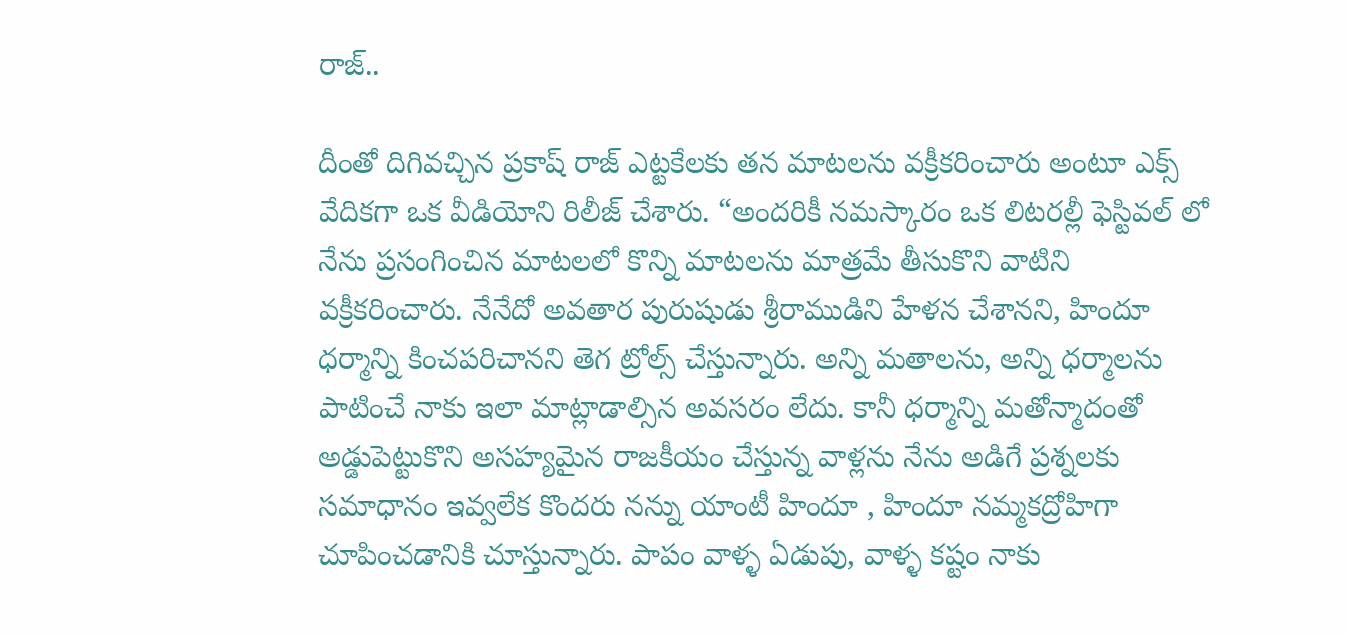రాజ్..

దీంతో దిగివచ్చిన ప్రకాష్ రాజ్ ఎట్టకేలకు తన మాటలను వక్రీకరించారు అంటూ ఎక్స్ వేదికగా ఒక వీడియోని రిలీజ్ చేశారు. “అందరికీ నమస్కారం ఒక లిటరల్లీ ఫెస్టివల్ లో నేను ప్రసంగించిన మాటలలో కొన్ని మాటలను మాత్రమే తీసుకొని వాటిని వక్రీకరించారు. నేనేదో అవతార పురుషుడు శ్రీరాముడిని హేళన చేశానని, హిందూ ధర్మాన్ని కించపరిచానని తెగ ట్రోల్స్ చేస్తున్నారు. అన్ని మతాలను, అన్ని ధర్మాలను పాటించే నాకు ఇలా మాట్లాడాల్సిన అవసరం లేదు. కానీ ధర్మాన్ని మతోన్మాదంతో అడ్డుపెట్టుకొని అసహ్యమైన రాజకీయం చేస్తున్న వాళ్లను నేను అడిగే ప్రశ్నలకు సమాధానం ఇవ్వలేక కొందరు నన్ను యాంటీ హిందూ , హిందూ నమ్మకద్రోహిగా చూపించడానికి చూస్తున్నారు. పాపం వాళ్ళ ఏడుపు, వాళ్ళ కష్టం నాకు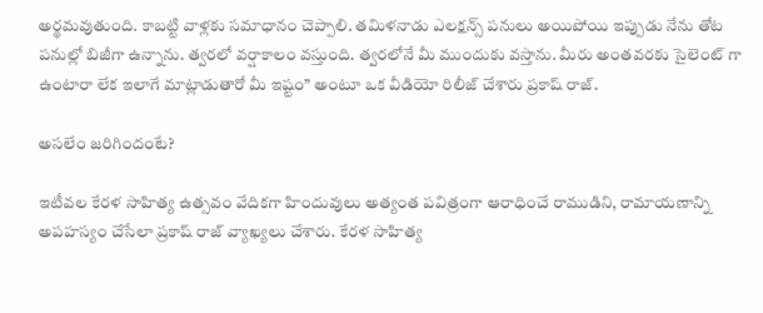అర్థమవుతుంది. కాబట్టి వాళ్లకు సమాధానం చెప్పాలి. తమిళనాడు ఎలక్షన్స్ పనులు అయిపోయి ఇప్పుడు నేను తోట పనుల్లో బిజీగా ఉన్నాను. త్వరలో వర్షాకాలం వస్తుంది. త్వరలోనే మీ ముందుకు వస్తాను. మీరు అంతవరకు సైలెంట్ గా ఉంటారా లేక ఇలాగే మాట్లాడుతారో మీ ఇష్టం” అంటూ ఒక వీడియో రిలీజ్ చేశారు ప్రకాష్ రాజ్.

అసలేం జరిగిందంటే?

ఇటీవల కేరళ సాహిత్య ఉత్సవం వేదికగా హిందువులు అత్యంత పవిత్రంగా ఆరాధించే రాముడిని, రామాయణాన్ని అపహస్యం చేసేలా ప్రకాష్ రాజ్ వ్యాఖ్యలు చేశారు. కేరళ సాహిత్య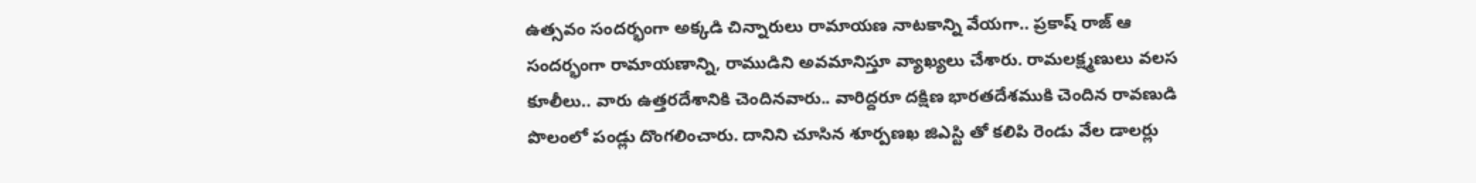ఉత్సవం సందర్భంగా అక్కడి చిన్నారులు రామాయణ నాటకాన్ని వేయగా.. ప్రకాష్ రాజ్ ఆ సందర్భంగా రామాయణాన్ని, రాముడిని అవమానిస్తూ వ్యాఖ్యలు చేశారు. రామలక్ష్మణులు వలస కూలీలు.. వారు ఉత్తరదేశానికి చెందినవారు.. వారిద్దరూ దక్షిణ భారతదేశముకి చెందిన రావణుడి పొలంలో పండ్లు దొంగలించారు. దానిని చూసిన శూర్పణఖ జిఎస్టి తో కలిపి రెండు వేల డాలర్లు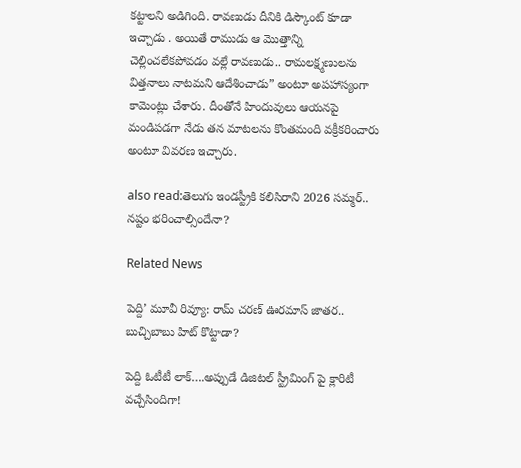కట్టాలని అడిగింది. రావణుడు దీనికి డిస్కౌంట్ కూడా ఇచ్చాడు . అయితే రాముడు ఆ మొత్తాన్ని చెల్లించలేకపోవడం వల్లే రావణుడు.. రామలక్ష్మణులను విత్తనాలు నాటమని ఆదేశించాడు” అంటూ అపహాస్యంగా కామెంట్లు చేశారు. దీంతోనే హిందువులు ఆయనపై మండిపడగా నేడు తన మాటలను కొంతమంది వక్రీకరించారు అంటూ వివరణ ఇచ్చారు.

also read:తెలుగు ఇండస్ట్రీకి కలిసిరాని 2026 సమ్మర్.. నష్టం భరించాల్సిందేనా?

Related News

పెద్ది’ మూవీ రివ్యూ: రామ్ చరణ్ ఊరమాస్ జాతర.. బుచ్చిబాబు హిట్ కొట్టాడా?

పెద్ది ఓటీటీ లాక్….అప్పుడే డిజిటల్ స్ట్రీమింగ్ పై క్లారిటీ వచ్చేసిందిగా!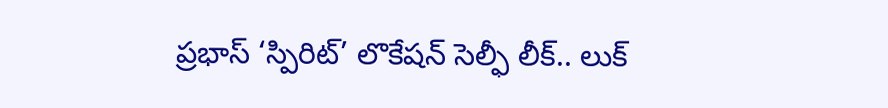ప్రభాస్ ‘స్పిరిట్’ లొకేషన్ సెల్ఫీ లీక్.. లుక్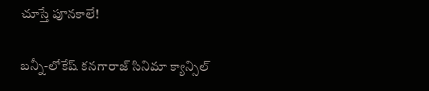చూస్తే పూనకాలే!

బన్నీ-లోకేష్ కనగారాజ్ సినిమా క్యాన్సిల్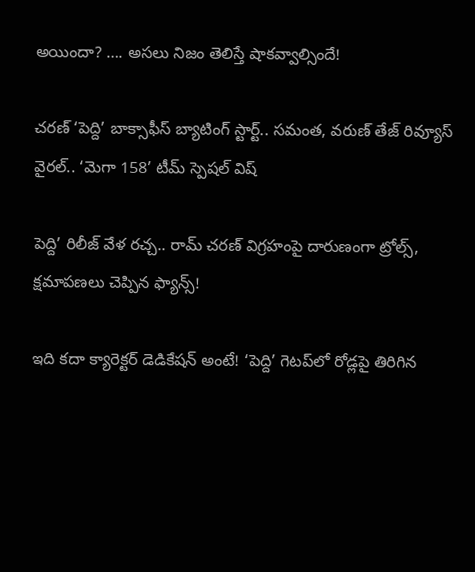అయిందా? …. అసలు నిజం తెలిస్తే షాకవ్వాల్సిందే!

చరణ్ ‘పెద్ది’ బాక్సాఫీస్ బ్యాటింగ్ స్టార్ట్.. సమంత, వరుణ్ తేజ్ రివ్యూస్ వైరల్.. ‘మెగా 158’ టీమ్ స్పెషల్ విష్

పెద్ది’ రిలీజ్ వేళ రచ్చ.. రామ్ చరణ్ విగ్రహంపై దారుణంగా ట్రోల్స్, క్షమాపణలు చెప్పిన ఫ్యాన్స్!

ఇది కదా క్యారెక్టర్ డెడికేషన్ అంటే! ‘పెద్ది’ గెటప్‌లో రోడ్లపై తిరిగిన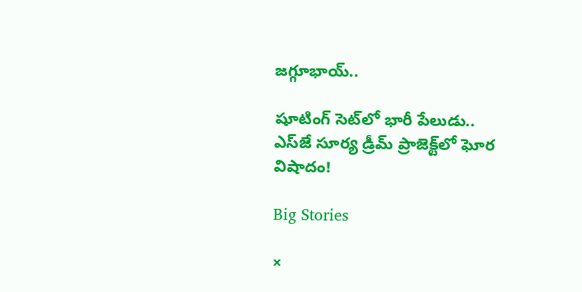జగ్గూభాయ్..

షూటింగ్ సెట్‌లో భారీ పేలుడు.. ఎస్‌జే సూర్య డ్రీమ్ ప్రాజెక్ట్‌లో ఘోర విషాదం!

Big Stories

×